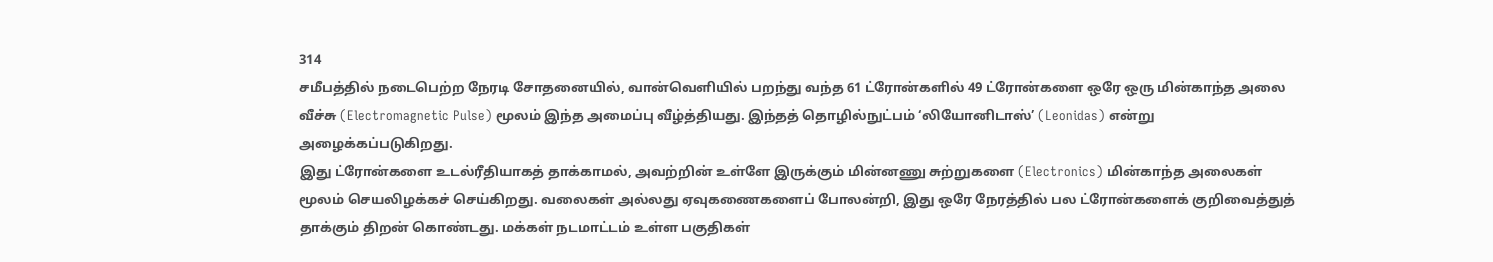314
சமீபத்தில் நடைபெற்ற நேரடி சோதனையில், வான்வெளியில் பறந்து வந்த 61 ட்ரோன்களில் 49 ட்ரோன்களை ஒரே ஒரு மின்காந்த அலை வீச்சு (Electromagnetic Pulse) மூலம் இந்த அமைப்பு வீழ்த்தியது. இந்தத் தொழில்நுட்பம் ‘லியோனிடாஸ்’ (Leonidas) என்று அழைக்கப்படுகிறது.
இது ட்ரோன்களை உடல்ரீதியாகத் தாக்காமல், அவற்றின் உள்ளே இருக்கும் மின்னணு சுற்றுகளை (Electronics) மின்காந்த அலைகள் மூலம் செயலிழக்கச் செய்கிறது. வலைகள் அல்லது ஏவுகணைகளைப் போலன்றி, இது ஒரே நேரத்தில் பல ட்ரோன்களைக் குறிவைத்துத் தாக்கும் திறன் கொண்டது. மக்கள் நடமாட்டம் உள்ள பகுதிகள்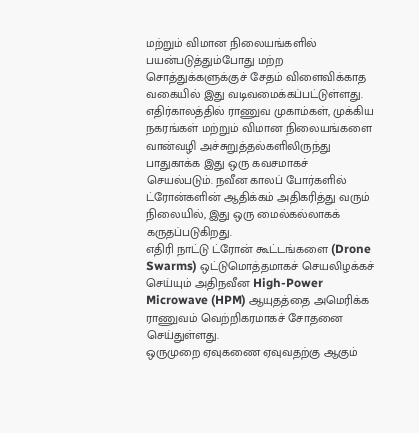மற்றும் விமான நிலையங்களில் பயன்படுத்தும்போது மற்ற சொத்துக்களுக்குச் சேதம் விளைவிக்காத வகையில் இது வடிவமைக்கப்பட்டுள்ளது.
எதிர்காலத்தில் ராணுவ முகாம்கள், முக்கிய நகரங்கள் மற்றும் விமான நிலையங்களை வான்வழி அச்சுறுத்தல்களிலிருந்து பாதுகாக்க இது ஒரு கவசமாகச் செயல்படும். நவீன காலப் போர்களில் ட்ரோன்களின் ஆதிக்கம் அதிகரித்து வரும் நிலையில், இது ஒரு மைல்கல்லாகக் கருதப்படுகிறது.
எதிரி நாட்டு ட்ரோன் கூட்டங்களை (Drone Swarms) ஒட்டுமொத்தமாகச் செயலிழக்கச் செய்யும் அதிநவீன High-Power Microwave (HPM) ஆயுதத்தை அமெரிக்க ராணுவம் வெற்றிகரமாகச் சோதனை செய்துள்ளது.
ஒருமுறை ஏவுகணை ஏவுவதற்கு ஆகும்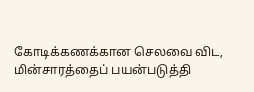கோடிக்கணக்கான செலவை விட, மின்சாரத்தைப் பயன்படுத்தி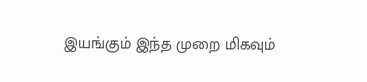இயங்கும் இந்த முறை மிகவும்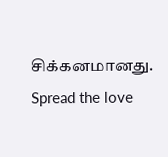சிக்கனமானது.
Spread the love